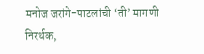मनोज जरांगे-पाटलांची ‘ती’ मागणी निरर्थक,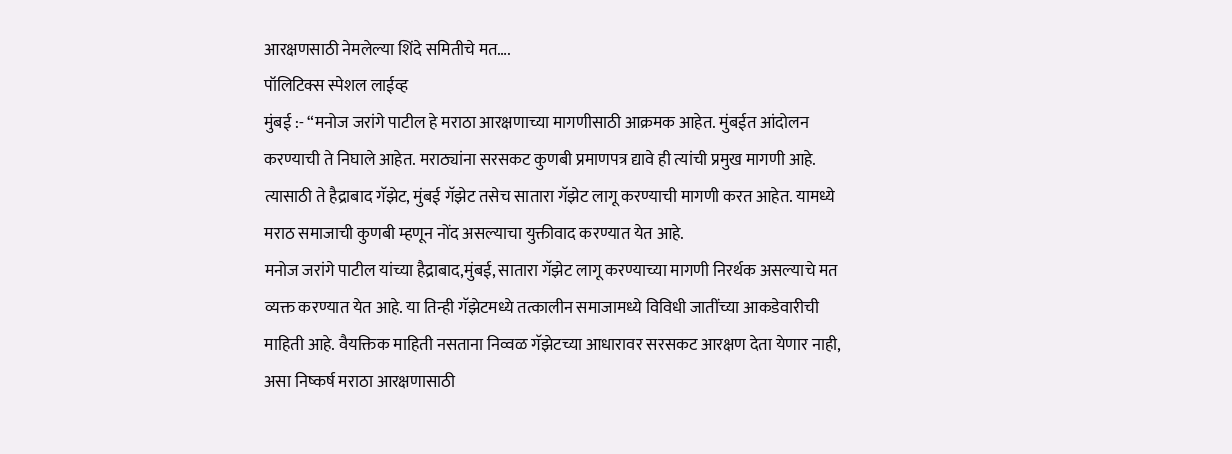आरक्षणसाठी नेमलेल्या शिंदे समितीचे मत….
पॉलिटिक्स स्पेशल लाईव्ह
मुंबई :- “मनोज जरांगे पाटील हे मराठा आरक्षणाच्या मागणीसाठी आक्रमक आहेत. मुंबईत आंदोलन करण्याची ते निघाले आहेत. मराठ्यांना सरसकट कुणबी प्रमाणपत्र द्यावे ही त्यांची प्रमुख मागणी आहे.
त्यासाठी ते हैद्राबाद गॅझेट, मुंबई गॅझेट तसेच सातारा गॅझेट लागू करण्याची मागणी करत आहेत. यामध्ये मराठ समाजाची कुणबी म्हणून नोंद असल्याचा युक्तीवाद करण्यात येत आहे.
मनोज जरांगे पाटील यांच्या हैद्राबाद,मुंबई, सातारा गॅझेट लागू करण्याच्या मागणी निरर्थक असल्याचे मत व्यक्त करण्यात येत आहे. या तिन्ही गॅझेटमध्ये तत्कालीन समाजामध्ये विविधी जातींच्या आकडेवारीची माहिती आहे. वैयक्तिक माहिती नसताना निव्वळ गॅझेटच्या आधारावर सरसकट आरक्षण देता येणार नाही, असा निष्कर्ष मराठा आरक्षणासाठी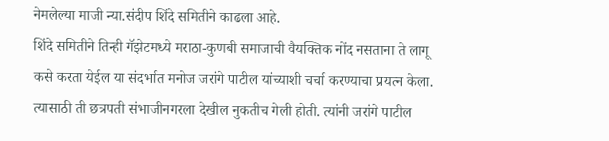नेमलेल्या माजी न्या.संदीप शिंदे समितीने काढला आहे.
शिंदे समितीने तिन्ही गॅझेटमध्ये मराठा-कुणबी समाजाची वैयक्तिक नोंद नसताना ते लागू कसे करता येईल या संदर्भात मनोज जरांगे पाटील यांच्याशी चर्चा करण्याचा प्रयत्न केला. त्यासाठी ती छत्रपती संभाजीनगरला देखील नुकतीच गेली होती. त्यांनी जरांगे पाटील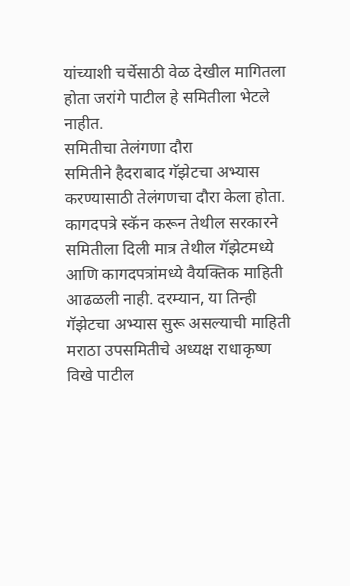यांच्याशी चर्चेसाठी वेळ देखील मागितला होता जरांगे पाटील हे समितीला भेटले नाहीत.
समितीचा तेलंगणा दौरा
समितीने हैदराबाद गॅझेटचा अभ्यास करण्यासाठी तेलंगणचा दौरा केला होता. कागदपत्रे स्कॅन करून तेथील सरकारने समितीला दिली मात्र तेथील गॅझेटमध्ये आणि कागदपत्रांमध्ये वैयक्तिक माहिती आढळली नाही. दरम्यान, या तिन्ही गॅझेटचा अभ्यास सुरू असल्याची माहिती मराठा उपसमितीचे अध्यक्ष राधाकृष्ण विखे पाटील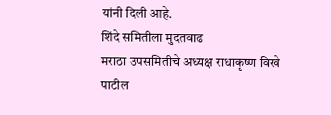यांनी दिली आहे.
शिंदे समितीला मुदतवाढ
मराठा उपसमितीचे अध्यक्ष राधाकृष्ण विखे पाटील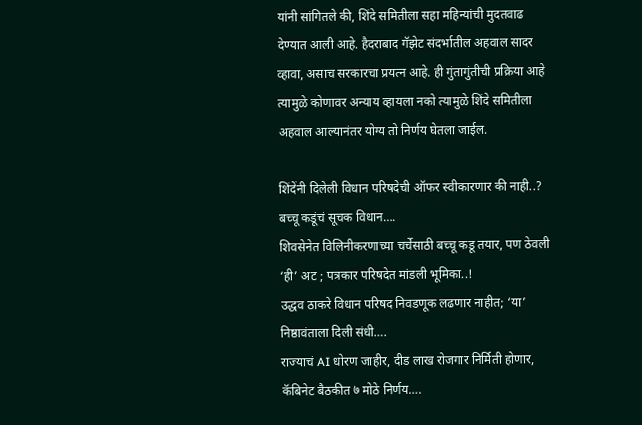यांनी सांगितले की, शिंदे समितीला सहा महिन्यांची मुदतवाढ देण्यात आली आहे. हैदराबाद गॅझेट संदर्भातील अहवाल सादर व्हावा, असाच सरकारचा प्रयत्न आहे. ही गुंतागुंतीची प्रक्रिया आहे त्यामुळे कोणावर अन्याय व्हायला नको त्यामुळे शिंदे समितीला अहवाल आल्यानंतर योग्य तो निर्णय घेतला जाईल.

शिंदेंनी दिलेली विधान परिषदेची ऑफर स्वीकारणार की नाही..? बच्चू कडूंचं सूचक विधान….
शिवसेनेत विलिनीकरणाच्या चर्चेसाठी बच्चू कडू तयार, पण ठेवली ‘ही’ अट ; पत्रकार परिषदेत मांडली भूमिका..!
उद्धव ठाकरे विधान परिषद निवडणूक लढणार नाहीत; ‘या’ निष्ठावंताला दिली संधी….
राज्याचं AI धोरण जाहीर, दीड लाख रोजगार निर्मिती होणार, कॅबिनेट बैठकीत ७ मोठे निर्णय….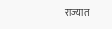राज्यात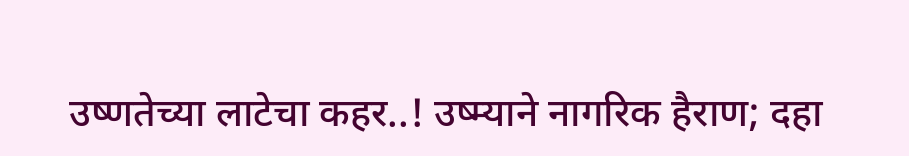उष्णतेच्या लाटेचा कहर..! उष्म्याने नागरिक हैराण; दहा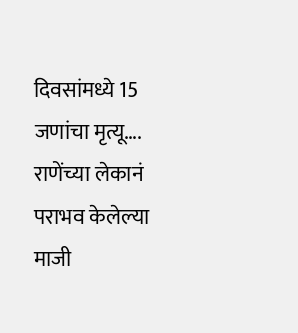दिवसांमध्ये 15 जणांचा मृत्यू….
राणेंच्या लेकानं पराभव केलेल्या माजी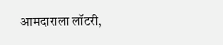आमदाराला लॉटरी,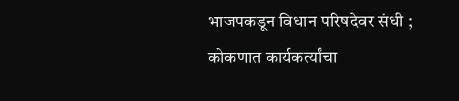भाजपकडून विधान परिषदेवर संधी ; कोकणात कार्यकर्त्यांचा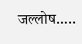जल्लोष…..